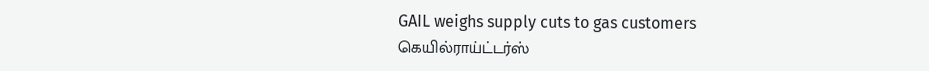GAIL weighs supply cuts to gas customers
கெயில்ராய்ட்டர்ஸ்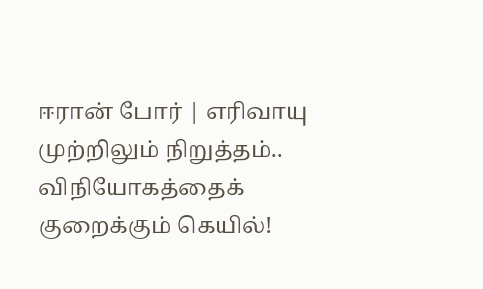ஈரான் போர் | எரிவாயு முற்றிலும் நிறுத்தம்.. விநியோகத்தைக் குறைக்கும் கெயில்!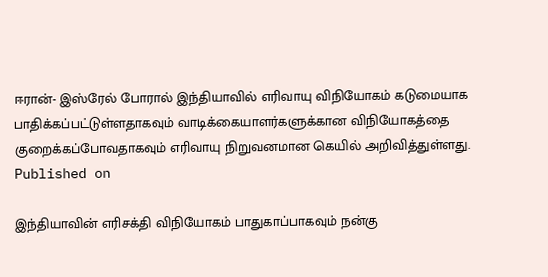ஈரான்- இஸ்ரேல் போரால் இந்தியாவில் எரிவாயு விநியோகம் கடுமையாக பாதிக்கப்பட்டுள்ளதாகவும் வாடிக்கையாளர்களுக்கான விநியோகத்தை குறைக்கப்போவதாகவும் எரிவாயு நிறுவனமான கெயில் அறிவித்துள்ளது.
Published on

இந்தியாவின் எரிசக்தி விநியோகம் பாதுகாப்பாகவும் நன்கு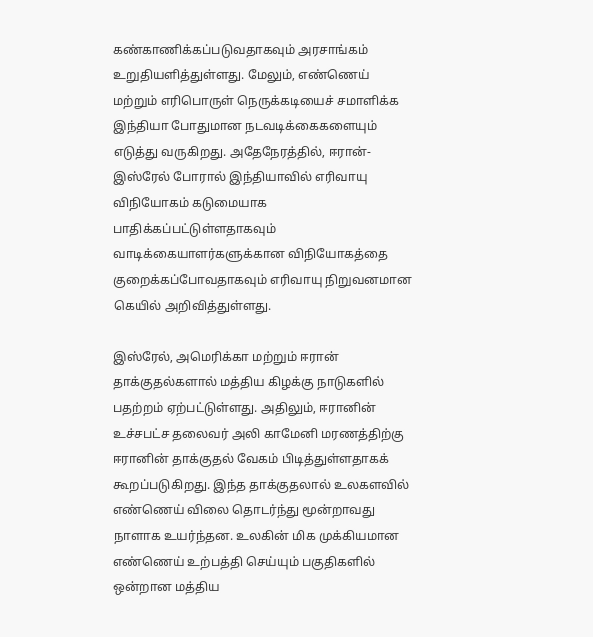கண்காணிக்கப்படுவதாகவும் அரசாங்கம் உறுதியளித்துள்ளது. மேலும், எண்ணெய் மற்றும் எரிபொருள் நெருக்கடியைச் சமாளிக்க இந்தியா போதுமான நடவடிக்கைகளையும் எடுத்து வருகிறது. அதேநேரத்தில், ஈரான்- இஸ்ரேல் போரால் இந்தியாவில் எரிவாயு விநியோகம் கடுமையாக பாதிக்கப்பட்டுள்ளதாகவும் வாடிக்கையாளர்களுக்கான விநியோகத்தை குறைக்கப்போவதாகவும் எரிவாயு நிறுவனமான கெயில் அறிவித்துள்ளது.

இஸ்ரேல், அமெரிக்கா மற்றும் ஈரான் தாக்குதல்களால் மத்திய கிழக்கு நாடுகளில் பதற்றம் ஏற்பட்டுள்ளது. அதிலும், ஈரானின் உச்சபட்ச தலைவர் அலி காமேனி மரணத்திற்கு ஈரானின் தாக்குதல் வேகம் பிடித்துள்ளதாகக் கூறப்படுகிறது. இந்த தாக்குதலால் உலகளவில் எண்ணெய் விலை தொடர்ந்து மூன்றாவது நாளாக உயர்ந்தன. உலகின் மிக முக்கியமான எண்ணெய் உற்பத்தி செய்யும் பகுதிகளில் ஒன்றான மத்திய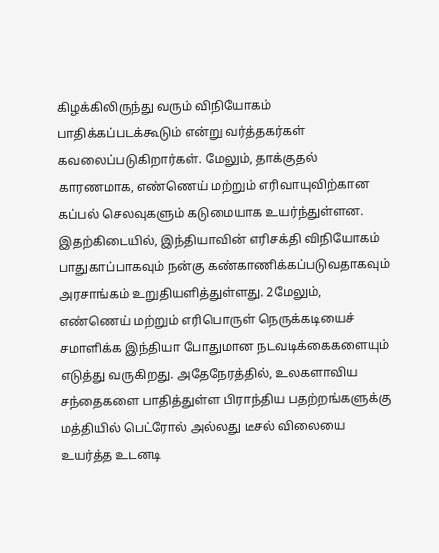கிழக்கிலிருந்து வரும் விநியோகம் பாதிக்கப்படக்கூடும் என்று வர்த்தகர்கள் கவலைப்படுகிறார்கள். மேலும், தாக்குதல் காரணமாக, எண்ணெய் மற்றும் எரிவாயுவிற்கான கப்பல் செலவுகளும் கடுமையாக உயர்ந்துள்ளன. இதற்கிடையில், இந்தியாவின் எரிசக்தி விநியோகம் பாதுகாப்பாகவும் நன்கு கண்காணிக்கப்படுவதாகவும் அரசாங்கம் உறுதியளித்துள்ளது. 2மேலும், எண்ணெய் மற்றும் எரிபொருள் நெருக்கடியைச் சமாளிக்க இந்தியா போதுமான நடவடிக்கைகளையும் எடுத்து வருகிறது. அதேநேரத்தில், உலகளாவிய சந்தைகளை பாதித்துள்ள பிராந்திய பதற்றங்களுக்கு மத்தியில் பெட்ரோல் அல்லது டீசல் விலையை உயர்த்த உடனடி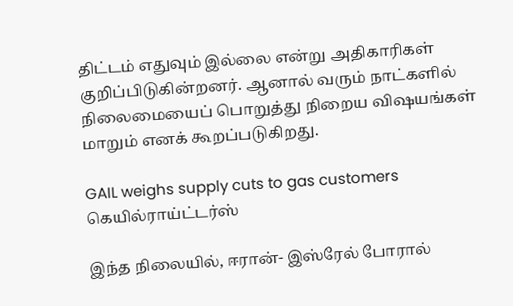திட்டம் எதுவும் இல்லை என்று அதிகாரிகள் குறிப்பிடுகின்றனர். ஆனால் வரும் நாட்களில் நிலைமையைப் பொறுத்து நிறைய விஷயங்கள் மாறும் எனக் கூறப்படுகிறது.

GAIL weighs supply cuts to gas customers
கெயில்ராய்ட்டர்ஸ்

இந்த நிலையில், ஈரான்- இஸ்ரேல் போரால்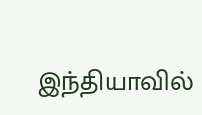இந்தியாவில்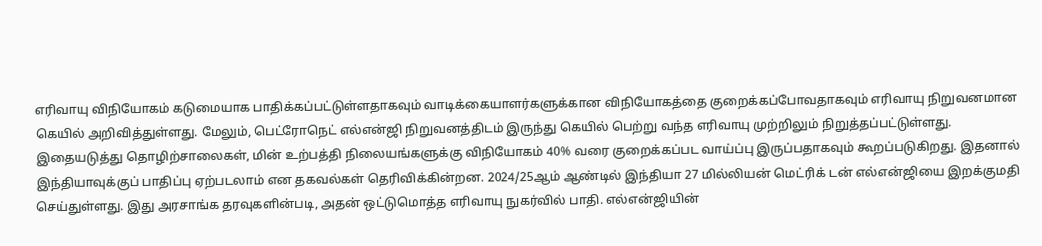எரிவாயு விநியோகம் கடுமையாக பாதிக்கப்பட்டுள்ளதாகவும் வாடிக்கையாளர்களுக்கான விநியோகத்தை குறைக்கப்போவதாகவும் எரிவாயு நிறுவனமான கெயில் அறிவித்துள்ளது. மேலும், பெட்ரோநெட் எல்என்ஜி நிறுவனத்திடம் இருந்து கெயில் பெற்று வந்த எரிவாயு முற்றிலும் நிறுத்தப்பட்டுள்ளது. இதையடுத்து தொழிற்சாலைகள், மின் உற்பத்தி நிலையங்களுக்கு விநியோகம் 40% வரை குறைக்கப்பட வாய்ப்பு இருப்பதாகவும் கூறப்படுகிறது. இதனால் இந்தியாவுக்குப் பாதிப்பு ஏற்படலாம் என தகவல்கள் தெரிவிக்கின்றன. 2024/25ஆம் ஆண்டில் இந்தியா 27 மில்லியன் மெட்ரிக் டன் எல்என்ஜியை இறக்குமதி செய்துள்ளது. இது அரசாங்க தரவுகளின்படி, அதன் ஒட்டுமொத்த எரிவாயு நுகர்வில் பாதி. எல்என்ஜியின்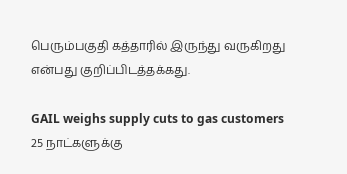பெரும்பகுதி கத்தாரில் இருந்து வருகிறது என்பது குறிப்பிடத்தக்கது.

GAIL weighs supply cuts to gas customers
25 நாட்களுக்கு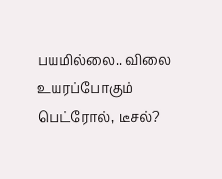பயமில்லை.. விலை உயரப்போகும் பெட்ரோல், டீசல்?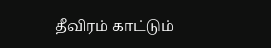தீவிரம் காட்டும்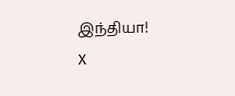இந்தியா!
X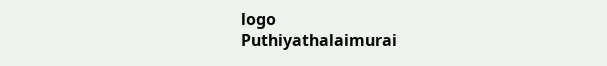logo
Puthiyathalaimurai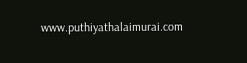www.puthiyathalaimurai.com